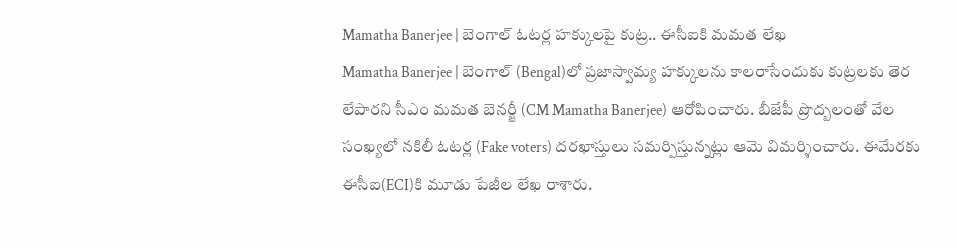Mamatha Banerjee | బెంగాల్ ఓటర్ల హక్కులపై కుట్ర.. ఈసీఐకి మమత లేఖ
Mamatha Banerjee | బెంగాల్ (Bengal)లో ప్రజాస్వామ్య హక్కులను కాలరాసేందుకు కుట్రలకు తెర లేపారని సీఎం మమత బెనర్జీ (CM Mamatha Banerjee) ఆరోపించారు. బీజేపీ ప్రొద్బలంతో వేల సంఖ్యలో నకిలీ ఓటర్ల (Fake voters) దరఖాస్తులు సమర్పిస్తున్నట్లు ఆమె విమర్శించారు. ఈమేరకు ఈసీఐ(ECI)కి మూడు పేజీల లేఖ రాశారు.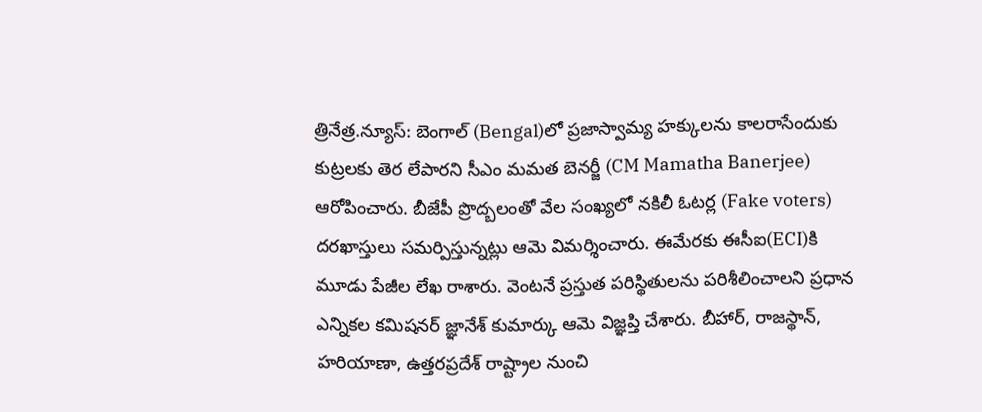త్రినేత్ర.న్యూస్: బెంగాల్ (Bengal)లో ప్రజాస్వామ్య హక్కులను కాలరాసేందుకు కుట్రలకు తెర లేపారని సీఎం మమత బెనర్జీ (CM Mamatha Banerjee) ఆరోపించారు. బీజేపీ ప్రొద్బలంతో వేల సంఖ్యలో నకిలీ ఓటర్ల (Fake voters) దరఖాస్తులు సమర్పిస్తున్నట్లు ఆమె విమర్శించారు. ఈమేరకు ఈసీఐ(ECI)కి మూడు పేజీల లేఖ రాశారు. వెంటనే ప్రస్తుత పరిస్థితులను పరిశీలించాలని ప్రధాన ఎన్నికల కమిషనర్ జ్ఞానేశ్ కుమార్కు ఆమె విజ్ఞప్తి చేశారు. బీహార్, రాజస్థాన్, హరియాణా, ఉత్తరప్రదేశ్ రాష్ట్రాల నుంచి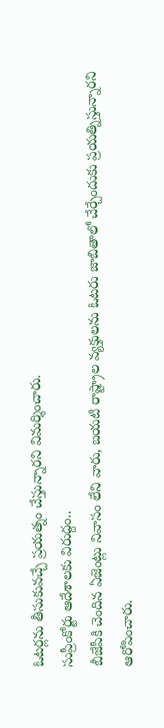ఓటర్లను తీసుకువచ్చే ప్రయత్నం చేస్తున్నారని విమర్శించారు.
సుప్రీంకోర్టు ఆదేశాలకు విరుద్దం..
బీజేపీకి చెందిన ఏజెంట్లు నివాసం లేని వారు, బయటి రాష్ట్రాల వ్యక్తులను ఓటరు జాబితాలో చేర్చేందుకు ప్రయత్నిస్తున్నారని ఆరోపించారు.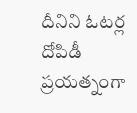దీనిని ఓటర్ల దోపిడీ ప్రయత్నంగా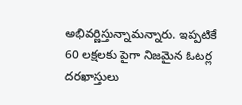అభివర్ణిస్తున్నామన్నారు. ఇప్పటికే 60 లక్షలకు పైగా నిజమైన ఓటర్ల దరఖాస్తులు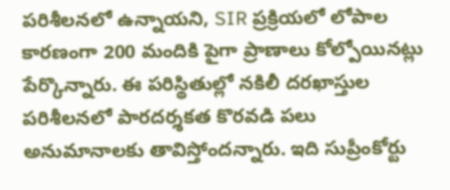పరిశీలనలో ఉన్నాయని, SIR ప్రక్రియలో లోపాల కారణంగా 200 మందికి పైగా ప్రాణాలు కోల్పోయినట్లు పేర్కొన్నారు. ఈ పరిస్థితుల్లో నకిలీ దరఖాస్తుల పరిశీలనలో పారదర్శకత కొరవడి పలు అనుమానాలకు తావిస్తోందన్నారు. ఇది సుప్రీంకోర్టు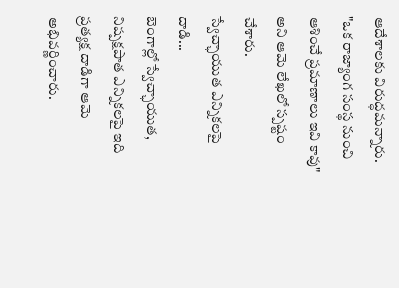ఆదేశాలకు విరుద్ధమన్నారు. "ఒక రాజ్యాంగ సంస్థ నుంచి ఆశించే ప్రమాణాలు ఇవి కావు" అని ఆమె లేఖలో స్పష్టం చేశారు.
స్వేచ్ఛాయుత ఎన్నికలపై దాడి...
బెంగాల్లో స్వేచ్ఛాయుత, నిష్పక్షపాత ఎన్నికలపై ఇది ప్రత్యక్ష దాడిగా ఆమె అభివర్ణించారు.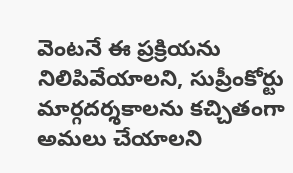వెంటనే ఈ ప్రక్రియను నిలిపివేయాలని, సుప్రీంకోర్టు మార్గదర్శకాలను కచ్చితంగా అమలు చేయాలని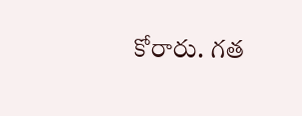కోరారు. గత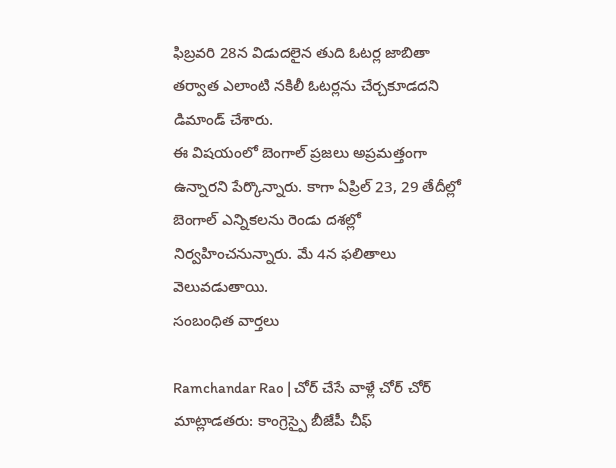ఫిబ్రవరి 28న విడుదలైన తుది ఓటర్ల జాబితా తర్వాత ఎలాంటి నకిలీ ఓటర్లను చేర్చకూడదని డిమాండ్ చేశారు.
ఈ విషయంలో బెంగాల్ ప్రజలు అప్రమత్తంగా ఉన్నారని పేర్కొన్నారు. కాగా ఏప్రిల్ 23, 29 తేదీల్లో బెంగాల్ ఎన్నికలను రెండు దశల్లో నిర్వహించనున్నారు. మే 4న ఫలితాలు వెలువడుతాయి.
సంబంధిత వార్తలు

Ramchandar Rao | చోర్ చేసే వాళ్లే చోర్ చోర్ మాట్లాడతరు: కాంగ్రెస్పై బీజేపీ చీఫ్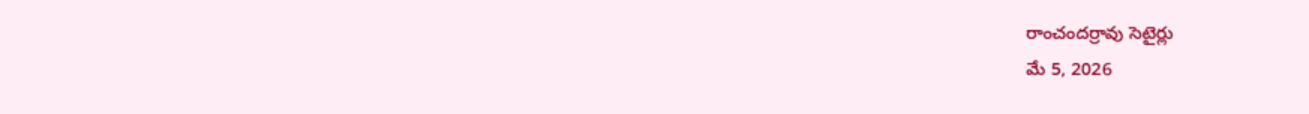రాంచందర్రావు సెటైర్లు
మే 5, 2026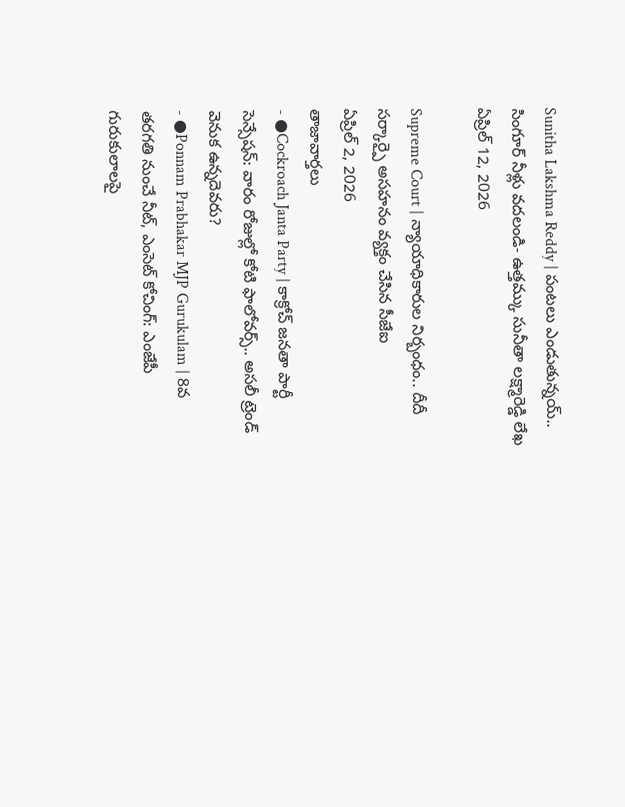Sunitha Lakshma Reddy | పంటలు ఎండుతున్నయ్.. సింగూర్ నీళ్లు వదలండి- ఉత్తమ్కు సునీతా లక్ష్మారెడ్డి లేఖ
ఏప్రిల్ 12, 2026

Supreme Court | న్యాయాధికారుల నిర్బంధం.. దీదీ సర్కార్పై అసహనం వ్యక్తం చేసిన సీజేఐ
ఏప్రిల్ 2, 2026
తాజావార్తలు
- ●Cockroach Janta Party | కాక్రోచ్ జనతా పార్టీ సెన్సేషన్: వారం రోజుల్లో కోటి ఫాలోవర్స్.. అసలీ ట్రెండ్ వెనుక ఉన్నదెవరు?
- ●Ponnam Prabhakar MJP Gurukulam | 8వ తరగతి నుంచే నీట్, ఎంసెట్ కోచింగ్: ఎంజేపీ గురుకులాలపై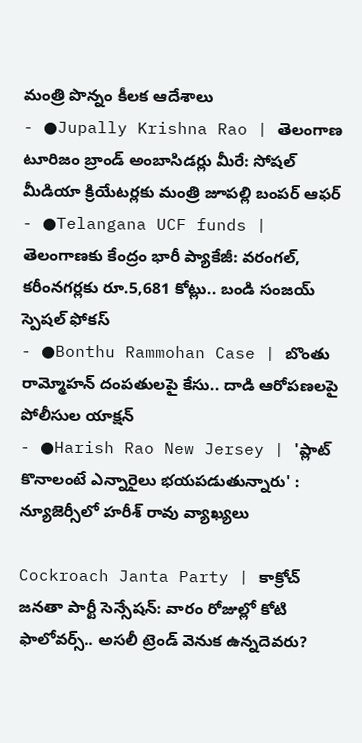మంత్రి పొన్నం కీలక ఆదేశాలు
- ●Jupally Krishna Rao | తెలంగాణ టూరిజం బ్రాండ్ అంబాసిడర్లు మీరే: సోషల్ మీడియా క్రియేటర్లకు మంత్రి జూపల్లి బంపర్ ఆఫర్
- ●Telangana UCF funds | తెలంగాణకు కేంద్రం భారీ ప్యాకేజీ: వరంగల్, కరీంనగర్లకు రూ.5,681 కోట్లు.. బండి సంజయ్ స్పెషల్ ఫోకస్
- ●Bonthu Rammohan Case | బొంతు రామ్మోహన్ దంపతులపై కేసు.. దాడి ఆరోపణలపై పోలీసుల యాక్షన్
- ●Harish Rao New Jersey | 'ప్లాట్ కొనాలంటే ఎన్నారైలు భయపడుతున్నారు' : న్యూజెర్సీలో హరీశ్ రావు వ్యాఖ్యలు

Cockroach Janta Party | కాక్రోచ్ జనతా పార్టీ సెన్సేషన్: వారం రోజుల్లో కోటి ఫాలోవర్స్.. అసలీ ట్రెండ్ వెనుక ఉన్నదెవరు?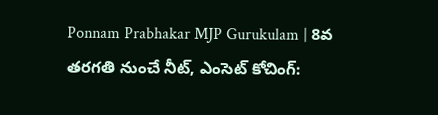Ponnam Prabhakar MJP Gurukulam | 8వ తరగతి నుంచే నీట్, ఎంసెట్ కోచింగ్: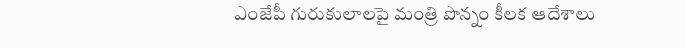ఎంజేపీ గురుకులాలపై మంత్రి పొన్నం కీలక ఆదేశాలు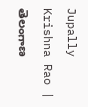Jupally Krishna Rao | తెలంగాణ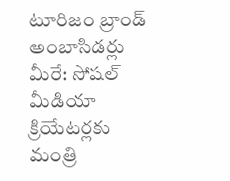టూరిజం బ్రాండ్ అంబాసిడర్లు మీరే: సోషల్ మీడియా క్రియేటర్లకు మంత్రి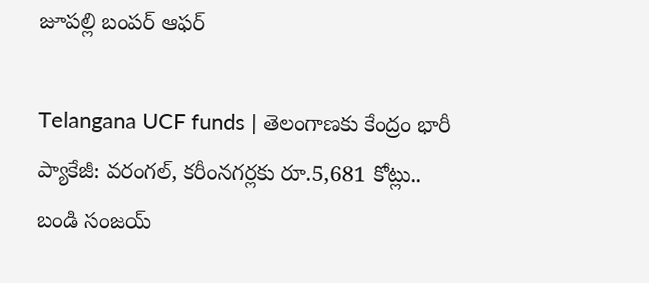జూపల్లి బంపర్ ఆఫర్

Telangana UCF funds | తెలంగాణకు కేంద్రం భారీ ప్యాకేజీ: వరంగల్, కరీంనగర్లకు రూ.5,681 కోట్లు.. బండి సంజయ్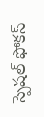స్పెషల్ ఫోకస్